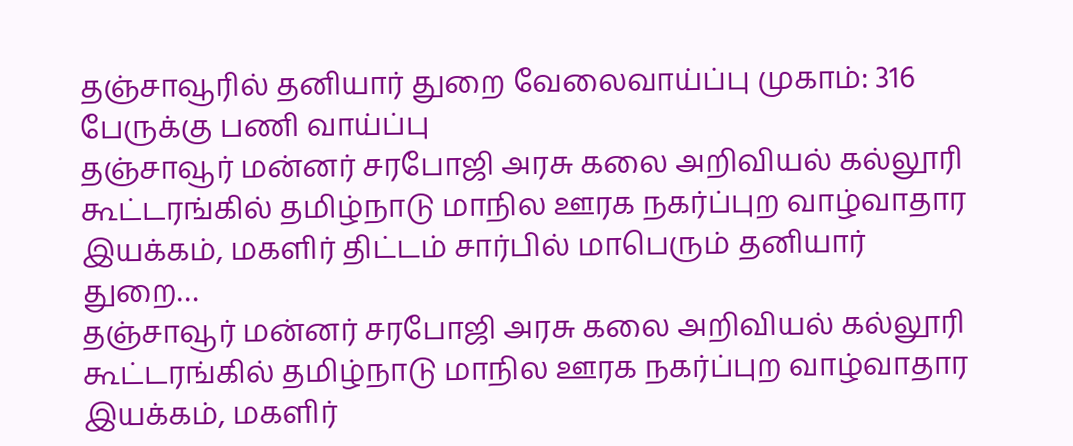தஞ்சாவூரில் தனியார் துறை வேலைவாய்ப்பு முகாம்: 316 பேருக்கு பணி வாய்ப்பு
தஞ்சாவூர் மன்னர் சரபோஜி அரசு கலை அறிவியல் கல்லூரி கூட்டரங்கில் தமிழ்நாடு மாநில ஊரக நகர்ப்புற வாழ்வாதார இயக்கம், மகளிர் திட்டம் சார்பில் மாபெரும் தனியார் துறை…
தஞ்சாவூர் மன்னர் சரபோஜி அரசு கலை அறிவியல் கல்லூரி கூட்டரங்கில் தமிழ்நாடு மாநில ஊரக நகர்ப்புற வாழ்வாதார இயக்கம், மகளிர்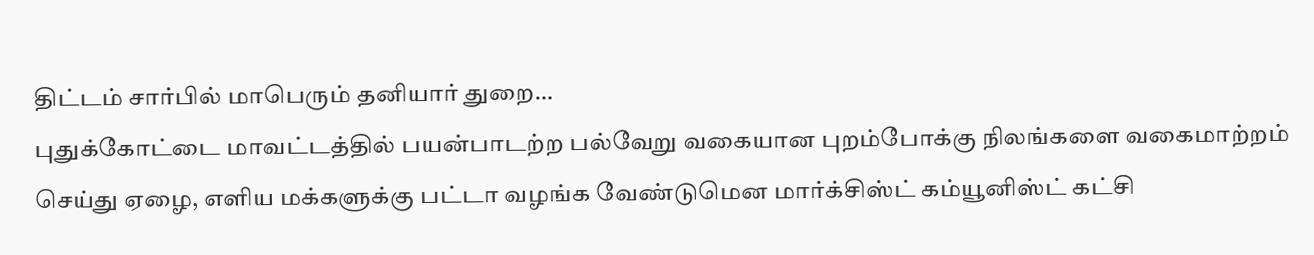திட்டம் சார்பில் மாபெரும் தனியார் துறை…
புதுக்கோட்டை மாவட்டத்தில் பயன்பாடற்ற பல்வேறு வகையான புறம்போக்கு நிலங்களை வகைமாற்றம் செய்து ஏழை, எளிய மக்களுக்கு பட்டா வழங்க வேண்டுமென மார்க்சிஸ்ட் கம்யூனிஸ்ட் கட்சி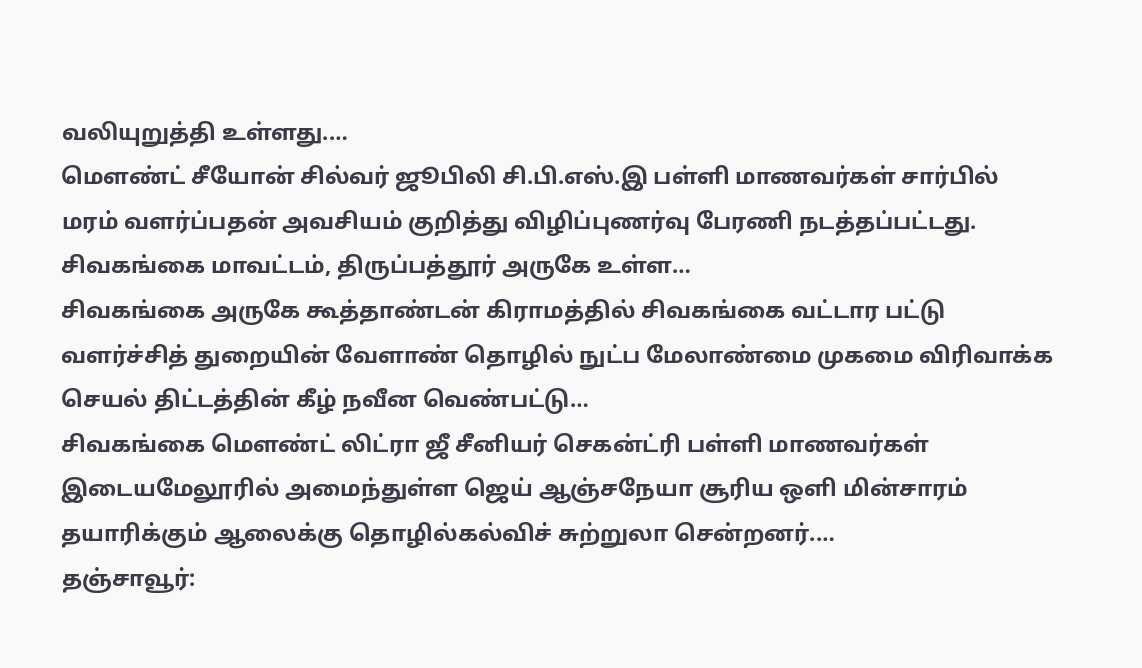வலியுறுத்தி உள்ளது.…
மௌண்ட் சீயோன் சில்வர் ஜூபிலி சி.பி.எஸ்.இ பள்ளி மாணவர்கள் சார்பில் மரம் வளர்ப்பதன் அவசியம் குறித்து விழிப்புணர்வு பேரணி நடத்தப்பட்டது. சிவகங்கை மாவட்டம், திருப்பத்தூர் அருகே உள்ள…
சிவகங்கை அருகே கூத்தாண்டன் கிராமத்தில் சிவகங்கை வட்டார பட்டு வளர்ச்சித் துறையின் வேளாண் தொழில் நுட்ப மேலாண்மை முகமை விரிவாக்க செயல் திட்டத்தின் கீழ் நவீன வெண்பட்டு…
சிவகங்கை மௌண்ட் லிட்ரா ஜீ சீனியர் செகன்ட்ரி பள்ளி மாணவர்கள் இடையமேலூரில் அமைந்துள்ள ஜெய் ஆஞ்சநேயா சூரிய ஒளி மின்சாரம் தயாரிக்கும் ஆலைக்கு தொழில்கல்விச் சுற்றுலா சென்றனர்.…
தஞ்சாவூர்: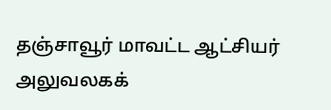தஞ்சாவூர் மாவட்ட ஆட்சியர் அலுவலகக்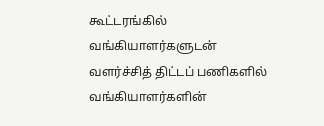கூட்டரங்கில் வங்கியாளர்களுடன் வளர்ச்சித் திட்டப் பணிகளில் வங்கியாளர்களின்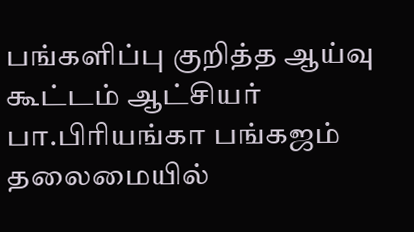பங்களிப்பு குறித்த ஆய்வு கூட்டம் ஆட்சியர் பா.பிரியங்கா பங்கஜம் தலைமையில்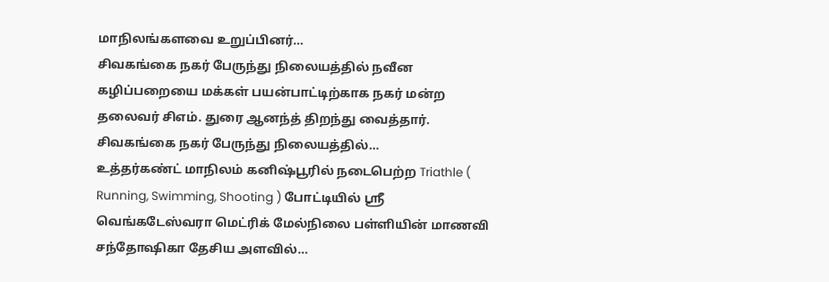மாநிலங்களவை உறுப்பினர்…
சிவகங்கை நகர் பேருந்து நிலையத்தில் நவீன கழிப்பறையை மக்கள் பயன்பாட்டிற்காக நகர் மன்ற தலைவர் சிஎம். துரை ஆனந்த் திறந்து வைத்தார். சிவகங்கை நகர் பேருந்து நிலையத்தில்…
உத்தர்கண்ட் மாநிலம் கனிஷ்பூரில் நடைபெற்ற Triathle ( Running, Swimming, Shooting ) போட்டியில் ஸ்ரீ வெங்கடேஸ்வரா மெட்ரிக் மேல்நிலை பள்ளியின் மாணவி சந்தோஷிகா தேசிய அளவில்…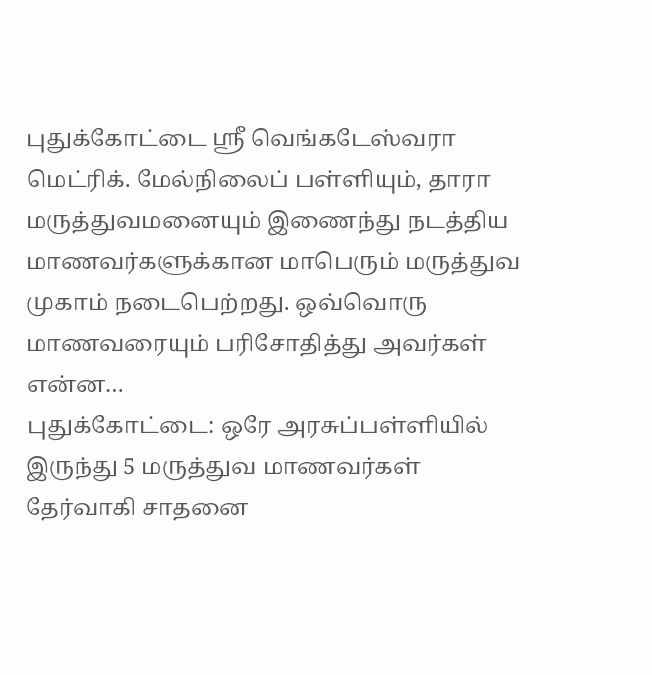புதுக்கோட்டை ஸ்ரீ வெங்கடேஸ்வரா மெட்ரிக். மேல்நிலைப் பள்ளியும், தாரா மருத்துவமனையும் இணைந்து நடத்திய மாணவர்களுக்கான மாபெரும் மருத்துவ முகாம் நடைபெற்றது. ஒவ்வொரு மாணவரையும் பரிசோதித்து அவர்கள் என்ன…
புதுக்கோட்டை: ஒரே அரசுப்பள்ளியில் இருந்து 5 மருத்துவ மாணவர்கள் தேர்வாகி சாதனை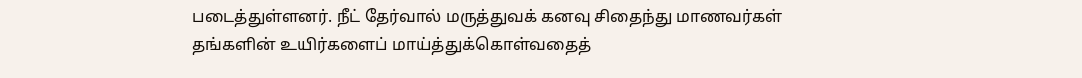படைத்துள்ளனர். நீட் தேர்வால் மருத்துவக் கனவு சிதைந்து மாணவர்கள் தங்களின் உயிர்களைப் மாய்த்துக்கொள்வதைத்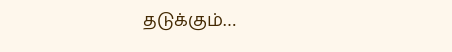தடுக்கும்…